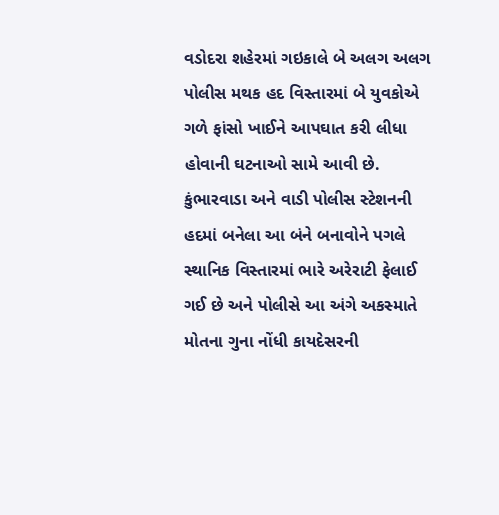વડોદરા શહેરમાં ગઇકાલે બે અલગ અલગ પોલીસ મથક હદ વિસ્તારમાં બે યુવકોએ ગળે ફાંસો ખાઈને આપઘાત કરી લીધા હોવાની ઘટનાઓ સામે આવી છે. કુંભારવાડા અને વાડી પોલીસ સ્ટેશનની હદમાં બનેલા આ બંને બનાવોને પગલે સ્થાનિક વિસ્તારમાં ભારે અરેરાટી ફેલાઈ ગઈ છે અને પોલીસે આ અંગે અકસ્માતે મોતના ગુના નોંધી કાયદેસરની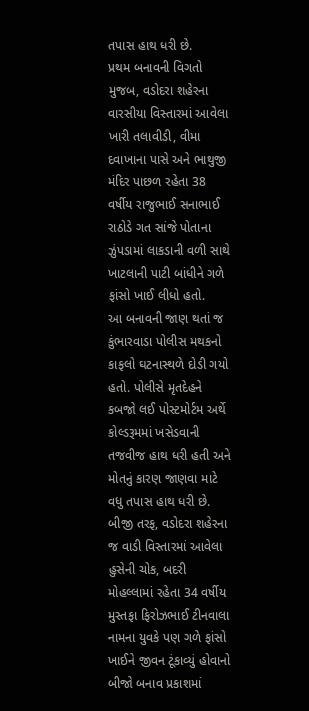તપાસ હાથ ધરી છે.
પ્રથમ બનાવની વિગતો મુજબ, વડોદરા શહેરના વારસીયા વિસ્તારમાં આવેલા ખારી તલાવીડી, વીમા દવાખાના પાસે અને ભાથુજી મંદિર પાછળ રહેતા 38 વર્ષીય રાજુભાઈ સનાભાઈ રાઠોડે ગત સાંજે પોતાના ઝુંપડામાં લાકડાની વળી સાથે ખાટલાની પાટી બાંધીને ગળે ફાંસો ખાઈ લીધો હતો.
આ બનાવની જાણ થતાં જ કુંભારવાડા પોલીસ મથકનો કાફલો ઘટનાસ્થળે દોડી ગયો હતો. પોલીસે મૃતદેહને કબજો લઈ પોસ્ટમોર્ટમ અર્થે કોલ્ડરૂમમાં ખસેડવાની તજવીજ હાથ ધરી હતી અને મોતનું કારણ જાણવા માટે વધુ તપાસ હાથ ધરી છે.
બીજી તરફ, વડોદરા શહેરના જ વાડી વિસ્તારમાં આવેલા હુસેની ચોક, બદરી મોહલ્લામાં રહેતા 34 વર્ષીય મુસ્તફા ફિરોઝભાઈ ટીનવાલા નામના યુવકે પણ ગળે ફાંસો ખાઈને જીવન ટૂંકાવ્યું હોવાનો બીજો બનાવ પ્રકાશમાં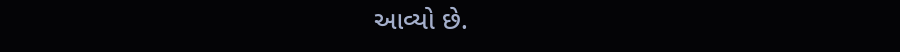આવ્યો છે.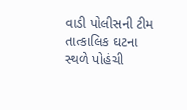વાડી પોલીસની ટીમ તાત્કાલિક ઘટના સ્થળે પોહંચી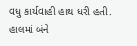વધુ કાર્યવાહી હાથ ધરી હતી. હાલમાં બંને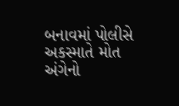બનાવમાં પોલીસે અકસ્માતે મોત અંગેનો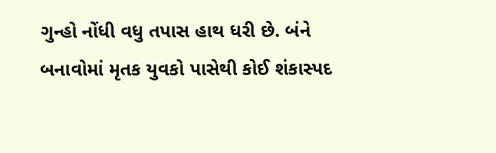ગુન્હો નોંધી વધુ તપાસ હાથ ધરી છે. બંને બનાવોમાં મૃતક યુવકો પાસેથી કોઈ શંકાસ્પદ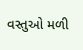વસ્તુઓ મળી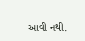આવી નથી.